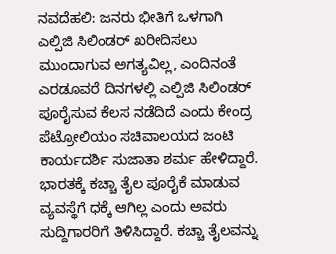ನವದೆಹಲಿ: ಜನರು ಭೀತಿಗೆ ಒಳಗಾಗಿ ಎಲ್ಪಿಜಿ ಸಿಲಿಂಡರ್ ಖರೀದಿಸಲು ಮುಂದಾಗುವ ಅಗತ್ಯವಿಲ್ಲ, ಎಂದಿನಂತೆ ಎರಡೂವರೆ ದಿನಗಳಲ್ಲಿ ಎಲ್ಪಿಜಿ ಸಿಲಿಂಡರ್ ಪೂರೈಸುವ ಕೆಲಸ ನಡೆದಿದೆ ಎಂದು ಕೇಂದ್ರ ಪೆಟ್ರೋಲಿಯಂ ಸಚಿವಾಲಯದ ಜಂಟಿ ಕಾರ್ಯದರ್ಶಿ ಸುಜಾತಾ ಶರ್ಮ ಹೇಳಿದ್ದಾರೆ.
ಭಾರತಕ್ಕೆ ಕಚ್ಚಾ ತೈಲ ಪೂರೈಕೆ ಮಾಡುವ ವ್ಯವಸ್ಥೆಗೆ ಧಕ್ಕೆ ಆಗಿಲ್ಲ ಎಂದು ಅವರು ಸುದ್ದಿಗಾರರಿಗೆ ತಿಳಿಸಿದ್ದಾರೆ. ಕಚ್ಚಾ ತೈಲವನ್ನು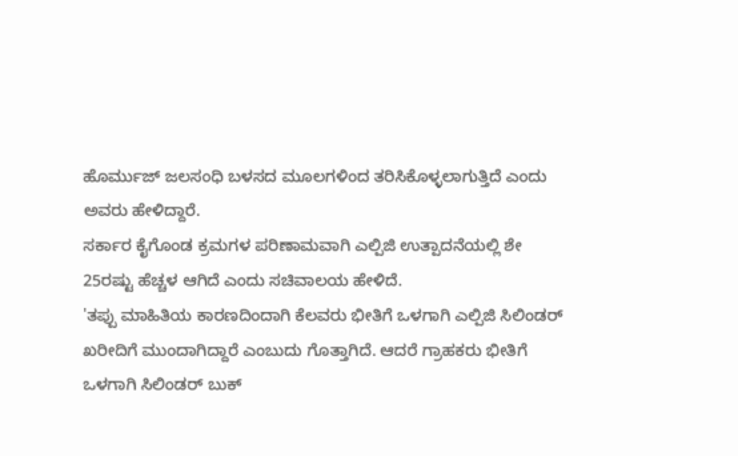ಹೊರ್ಮುಜ್ ಜಲಸಂಧಿ ಬಳಸದ ಮೂಲಗಳಿಂದ ತರಿಸಿಕೊಳ್ಳಲಾಗುತ್ತಿದೆ ಎಂದು ಅವರು ಹೇಳಿದ್ದಾರೆ.
ಸರ್ಕಾರ ಕೈಗೊಂಡ ಕ್ರಮಗಳ ಪರಿಣಾಮವಾಗಿ ಎಲ್ಪಿಜಿ ಉತ್ಪಾದನೆಯಲ್ಲಿ ಶೇ 25ರಷ್ಟು ಹೆಚ್ಚಳ ಆಗಿದೆ ಎಂದು ಸಚಿವಾಲಯ ಹೇಳಿದೆ.
'ತಪ್ಪು ಮಾಹಿತಿಯ ಕಾರಣದಿಂದಾಗಿ ಕೆಲವರು ಭೀತಿಗೆ ಒಳಗಾಗಿ ಎಲ್ಪಿಜಿ ಸಿಲಿಂಡರ್ ಖರೀದಿಗೆ ಮುಂದಾಗಿದ್ದಾರೆ ಎಂಬುದು ಗೊತ್ತಾಗಿದೆ. ಆದರೆ ಗ್ರಾಹಕರು ಭೀತಿಗೆ ಒಳಗಾಗಿ ಸಿಲಿಂಡರ್ ಬುಕ್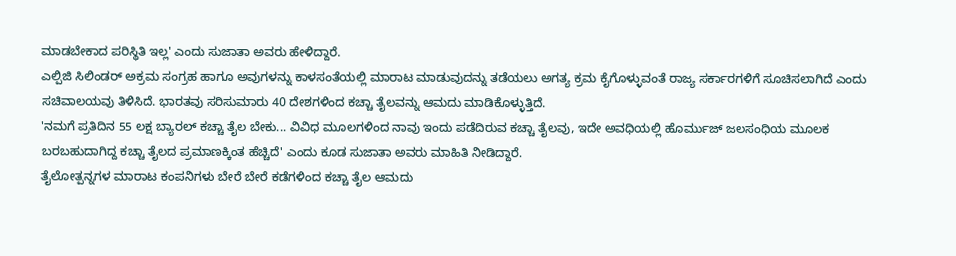ಮಾಡಬೇಕಾದ ಪರಿಸ್ಥಿತಿ ಇಲ್ಲ' ಎಂದು ಸುಜಾತಾ ಅವರು ಹೇಳಿದ್ದಾರೆ.
ಎಲ್ಪಿಜಿ ಸಿಲಿಂಡರ್ ಅಕ್ರಮ ಸಂಗ್ರಹ ಹಾಗೂ ಅವುಗಳನ್ನು ಕಾಳಸಂತೆಯಲ್ಲಿ ಮಾರಾಟ ಮಾಡುವುದನ್ನು ತಡೆಯಲು ಅಗತ್ಯ ಕ್ರಮ ಕೈಗೊಳ್ಳುವಂತೆ ರಾಜ್ಯ ಸರ್ಕಾರಗಳಿಗೆ ಸೂಚಿಸಲಾಗಿದೆ ಎಂದು ಸಚಿವಾಲಯವು ತಿಳಿಸಿದೆ. ಭಾರತವು ಸರಿಸುಮಾರು 40 ದೇಶಗಳಿಂದ ಕಚ್ಚಾ ತೈಲವನ್ನು ಆಮದು ಮಾಡಿಕೊಳ್ಳುತ್ತಿದೆ.
'ನಮಗೆ ಪ್ರತಿದಿನ 55 ಲಕ್ಷ ಬ್ಯಾರಲ್ ಕಚ್ಚಾ ತೈಲ ಬೇಕು... ವಿವಿಧ ಮೂಲಗಳಿಂದ ನಾವು ಇಂದು ಪಡೆದಿರುವ ಕಚ್ಚಾ ತೈಲವು, ಇದೇ ಅವಧಿಯಲ್ಲಿ ಹೊರ್ಮುಜ್ ಜಲಸಂಧಿಯ ಮೂಲಕ ಬರಬಹುದಾಗಿದ್ದ ಕಚ್ಚಾ ತೈಲದ ಪ್ರಮಾಣಕ್ಕಿಂತ ಹೆಚ್ಚಿದೆ' ಎಂದು ಕೂಡ ಸುಜಾತಾ ಅವರು ಮಾಹಿತಿ ನೀಡಿದ್ದಾರೆ.
ತೈಲೋತ್ಪನ್ನಗಳ ಮಾರಾಟ ಕಂಪನಿಗಳು ಬೇರೆ ಬೇರೆ ಕಡೆಗಳಿಂದ ಕಚ್ಚಾ ತೈಲ ಆಮದು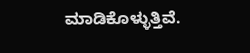ಮಾಡಿಕೊಳ್ಳುತ್ತಿವೆ.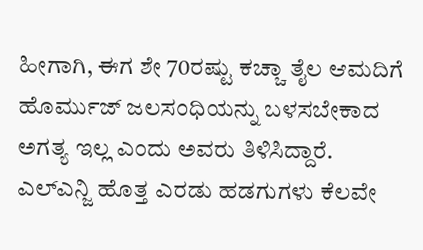ಹೀಗಾಗಿ, ಈಗ ಶೇ 70ರಷ್ಟು ಕಚ್ಚಾ ತೈಲ ಆಮದಿಗೆ ಹೊರ್ಮುಜ್ ಜಲಸಂಧಿಯನ್ನು ಬಳಸಬೇಕಾದ ಅಗತ್ಯ ಇಲ್ಲ ಎಂದು ಅವರು ತಿಳಿಸಿದ್ದಾರೆ.
ಎಲ್ಎನ್ಜಿ ಹೊತ್ತ ಎರಡು ಹಡಗುಗಳು ಕೆಲವೇ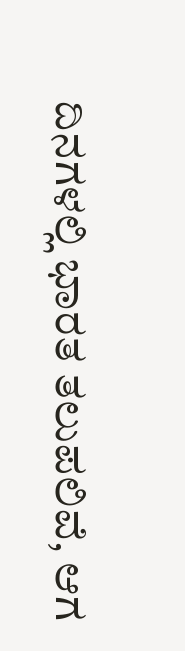ದಿನಗಳಲ್ಲಿ ಭಾರತ ತಲುಪಲಿವೆ, ಆಗ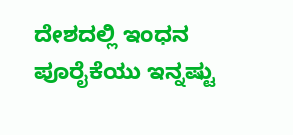ದೇಶದಲ್ಲಿ ಇಂಧನ ಪೂರೈಕೆಯು ಇನ್ನಷ್ಟು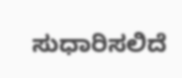ಸುಧಾರಿಸಲಿದೆ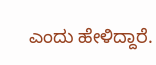ಎಂದು ಹೇಳಿದ್ದಾರೆ.